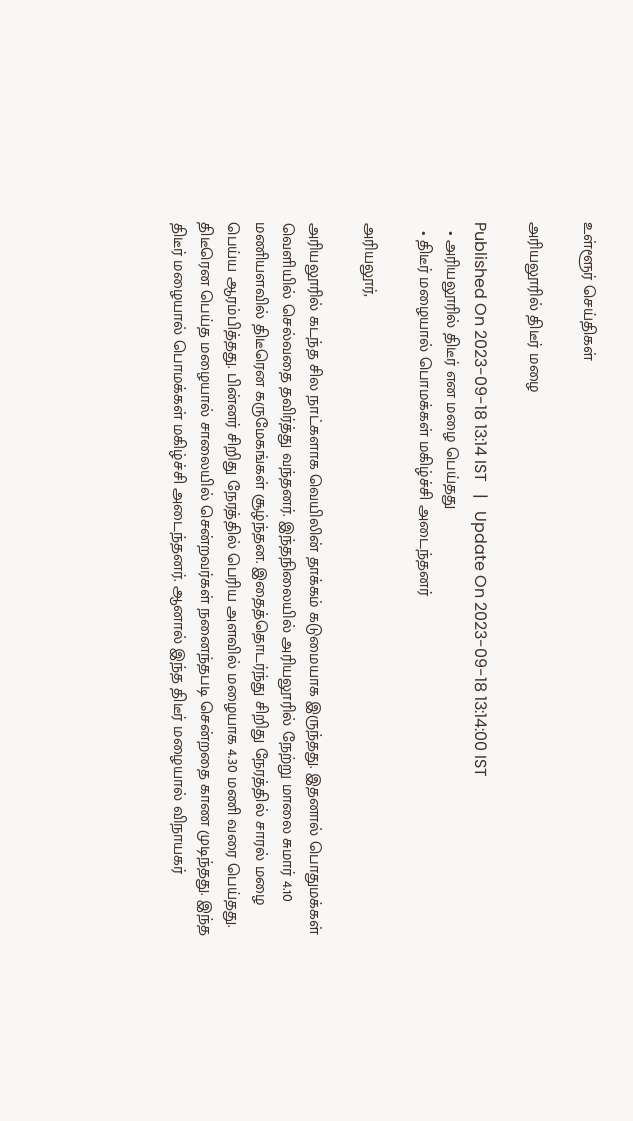உள்ளூர் செய்திகள்

அரியலூரில் திடீர் மழை

Published On 2023-09-18 13:14 IST   |   Update On 2023-09-18 13:14:00 IST
  • அரியலூரில் திடீர் என மழை பெய்தது
  • திடீர் மழையால் பொமக்கள் மகிழ்ச்சி அடைந்தனர்

அரியலூர்,

அரியலூரில் கடந்த சில நாட்களாக வெயிலின் தாக்கம் கடுமையாக இருந்தது. இதனால் பொதுமக்கள் வெளியில் செல்வதை தவிர்த்து வந்தனர். இந்தநிலையில் அரியலூரில் நேற்று மாலை சுமார் 4.10 மணியளவில் திடீரென கருமேகங்கள் சூழ்ந்தன. இதைத்தொடர்ந்து சிறிது நேரத்தில் சாரல் மழை பெய்ய ஆரம்பித்தது. பின்னர் சிறிது நேரத்தில் பெரிய அளவில் மழையாக 4.30 மணி வரை பெய்தது. திடீரென பெய்த மழையால் சாலையில் சென்றவர்கள் நனைந்தபடி சென்றதை காண முடிந்தது. இந்த திடீர் மழையால் பொமக்கள் மகிழ்ச்சி அடைந்தனர். ஆனால் இந்த திடீர் மழையால் விநாயகர்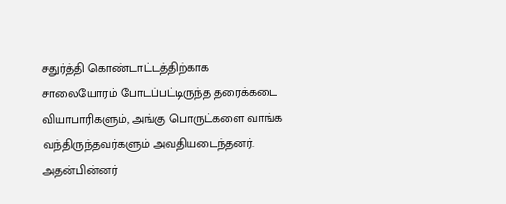சதுர்த்தி கொண்டாட்டத்திற்காக சாலையோரம் போடப்பட்டிருந்த தரைக்கடை வியாபாரிகளும், அங்கு பொருட்களை வாங்க வந்திருந்தவர்களும் அவதியடைந்தனர். அதன்பின்னர்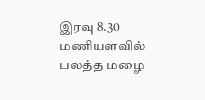இரவு 8.30 மணியளவில் பலத்த மழை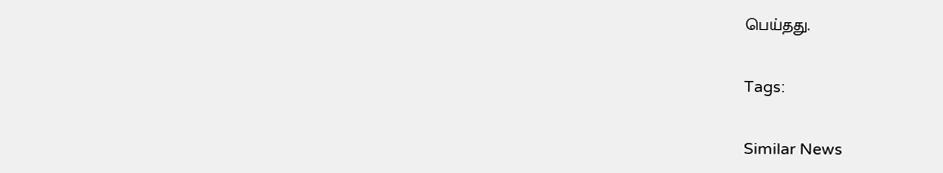பெய்தது.

Tags:

Similar News